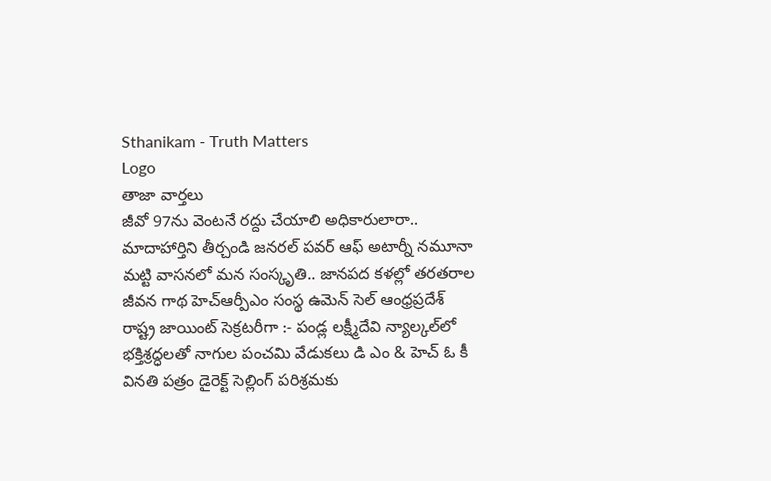Sthanikam - Truth Matters
Logo
తాజా వార్తలు
జీవో 97ను వెంటనే రద్దు చేయాలి అధికారులారా.. మాదాహార్తిని తీర్చండి జనరల్ పవర్ ఆఫ్ అటార్నీ నమూనా మట్టి వాసనలో మన సంస్కృతి.. జానపద కళల్లో తరతరాల జీవన గాథ హెచ్ఆర్పీఎం సంస్థ ఉమెన్ సెల్ ఆంధ్రప్రదేశ్ రాష్ట్ర జాయింట్ సెక్రటరీగా :- పండ్ల లక్ష్మీదేవి న్యాల్కల్‌లో భక్తిశ్రద్ధలతో నాగుల పంచమి వేడుకలు డి ఎం & హెచ్ ఓ కీ వినతి పత్రం డైరెక్ట్ సెల్లింగ్ పరిశ్రమకు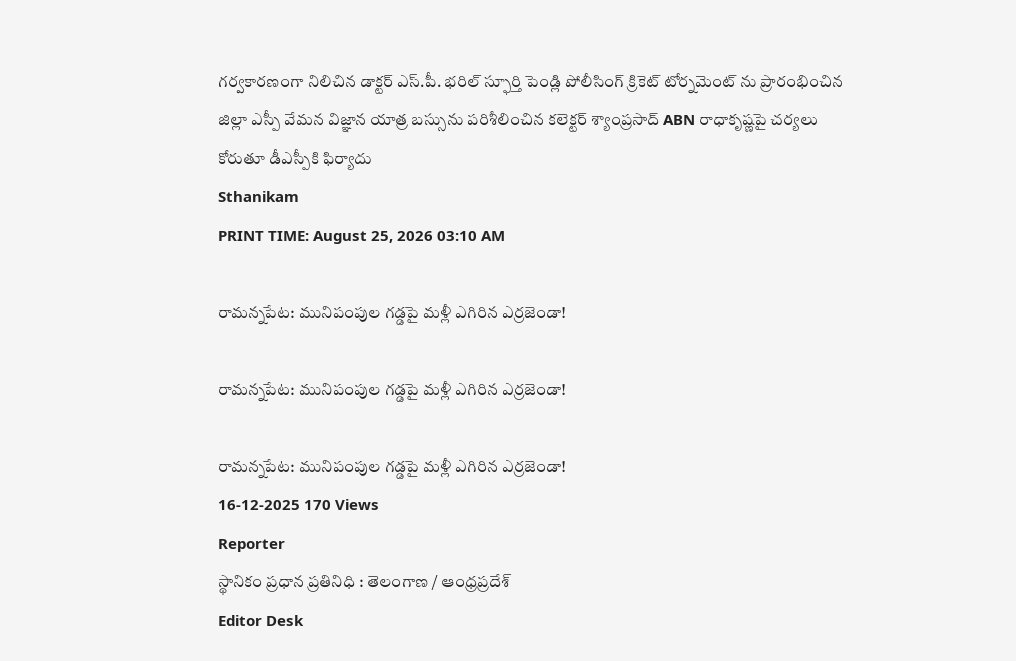గర్వకారణంగా నిలిచిన డాక్టర్ ఎస్.పీ. భరిల్ స్ఫూర్తి పెండ్లి పోలీసింగ్ క్రికెట్ టోర్నమెంట్ ను ప్రారంభించిన జిల్లా ఎస్పీ వేమన విజ్ఞాన యాత్ర బస్సును పరిశీలించిన కలెక్టర్ శ్యాంప్రసాద్ ABN రాధాకృష్ణపై చర్యలు కోరుతూ డీఎస్పీకి ఫిర్యాదు
Sthanikam
PRINT TIME: August 25, 2026 03:10 AM

రామన్నపేట: మునిపంపుల గడ్డపై మళ్లీ ఎగిరిన ఎర్రజెండా!

రామన్నపేట: మునిపంపుల గడ్డపై మళ్లీ ఎగిరిన ఎర్రజెండా!

రామన్నపేట: మునిపంపుల గడ్డపై మళ్లీ ఎగిరిన ఎర్రజెండా!
16-12-2025 170 Views
Reporter
స్థానికం ప్రధాన ప్రతినిధి : తెలంగాణ / ఆంధ్రప్రదేశ్
Editor Desk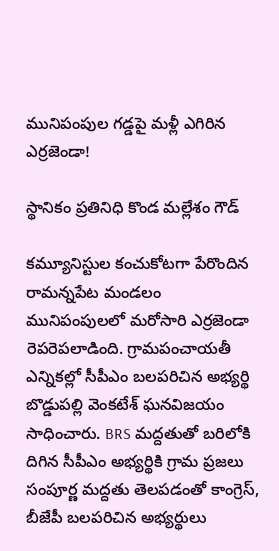మునిపంపుల గడ్డపై మళ్లీ ఎగిరిన ఎర్రజెండా!

స్థానికం ప్రతినిధి కొండ మల్లేశం గౌడ్

కమ్యూనిస్టుల కంచుకోటగా పేరొందిన రామన్నపేట మండలం మునిపంపులలో మరోసారి ఎర్రజెండా రెపరెపలాడింది. గ్రామపంచాయతీ ఎన్నికల్లో సీపీఎం బలపరిచిన అభ్యర్థి బొడ్డుపల్లి వెంకటేశ్ ఘనవిజయం సాధించారు. BRS మద్దతుతో బరిలోకి దిగిన సీపీఎం అభ్యర్థికి గ్రామ ప్రజలు సంపూర్ణ మద్దతు తెలపడంతో కాంగ్రెస్, బీజేపీ బలపరిచిన అభ్యర్థులు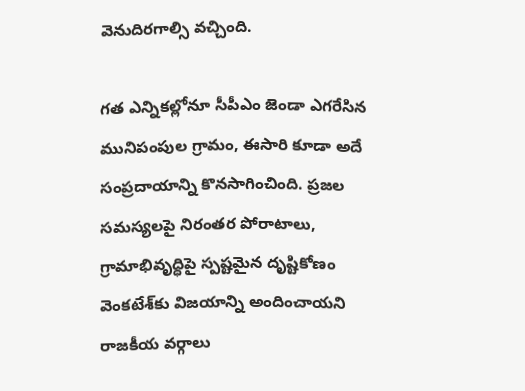వెనుదిరగాల్సి వచ్చింది.

గత ఎన్నికల్లోనూ సీపీఎం జెండా ఎగరేసిన మునిపంపుల గ్రామం, ఈసారి కూడా అదే సంప్రదాయాన్ని కొనసాగించింది. ప్రజల సమస్యలపై నిరంతర పోరాటాలు, గ్రామాభివృద్ధిపై స్పష్టమైన దృష్టికోణం వెంకటేశ్‌కు విజయాన్ని అందించాయని రాజకీయ వర్గాలు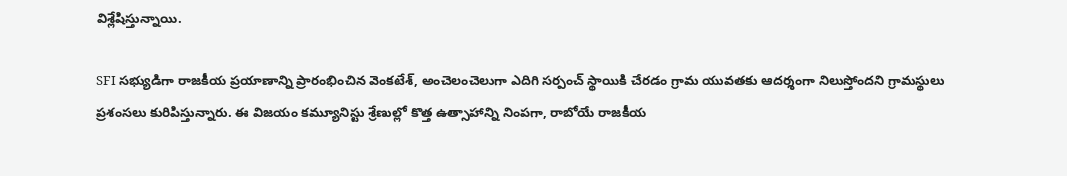విశ్లేషిస్తున్నాయి.

SFI సభ్యుడిగా రాజకీయ ప్రయాణాన్ని ప్రారంభించిన వెంకటేశ్, అంచెలంచెలుగా ఎదిగి సర్పంచ్ స్థాయికి చేరడం గ్రామ యువతకు ఆదర్శంగా నిలుస్తోందని గ్రామస్థులు ప్రశంసలు కురిపిస్తున్నారు. ఈ విజయం కమ్యూనిస్టు శ్రేణుల్లో కొత్త ఉత్సాహాన్ని నింపగా, రాబోయే రాజకీయ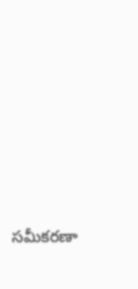సమీకరణా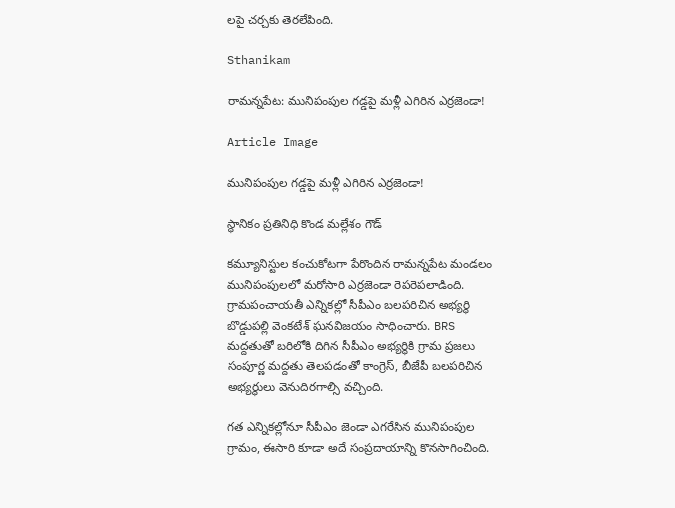లపై చర్చకు తెరలేపింది.

Sthanikam

రామన్నపేట: మునిపంపుల గడ్డపై మళ్లీ ఎగిరిన ఎర్రజెండా!

Article Image

మునిపంపుల గడ్డపై మళ్లీ ఎగిరిన ఎర్రజెండా!

స్థానికం ప్రతినిధి కొండ మల్లేశం గౌడ్

కమ్యూనిస్టుల కంచుకోటగా పేరొందిన రామన్నపేట మండలం మునిపంపులలో మరోసారి ఎర్రజెండా రెపరెపలాడింది. గ్రామపంచాయతీ ఎన్నికల్లో సీపీఎం బలపరిచిన అభ్యర్థి బొడ్డుపల్లి వెంకటేశ్ ఘనవిజయం సాధించారు. BRS మద్దతుతో బరిలోకి దిగిన సీపీఎం అభ్యర్థికి గ్రామ ప్రజలు సంపూర్ణ మద్దతు తెలపడంతో కాంగ్రెస్, బీజేపీ బలపరిచిన అభ్యర్థులు వెనుదిరగాల్సి వచ్చింది.

గత ఎన్నికల్లోనూ సీపీఎం జెండా ఎగరేసిన మునిపంపుల గ్రామం, ఈసారి కూడా అదే సంప్రదాయాన్ని కొనసాగించింది.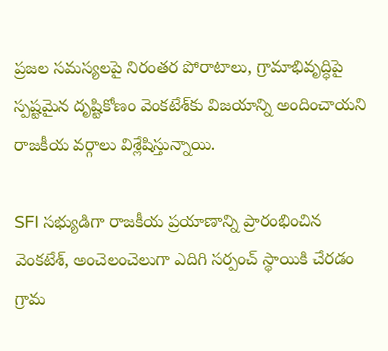ప్రజల సమస్యలపై నిరంతర పోరాటాలు, గ్రామాభివృద్ధిపై స్పష్టమైన దృష్టికోణం వెంకటేశ్‌కు విజయాన్ని అందించాయని రాజకీయ వర్గాలు విశ్లేషిస్తున్నాయి.

SFI సభ్యుడిగా రాజకీయ ప్రయాణాన్ని ప్రారంభించిన వెంకటేశ్, అంచెలంచెలుగా ఎదిగి సర్పంచ్ స్థాయికి చేరడం గ్రామ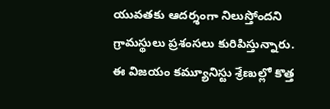యువతకు ఆదర్శంగా నిలుస్తోందని గ్రామస్థులు ప్రశంసలు కురిపిస్తున్నారు. ఈ విజయం కమ్యూనిస్టు శ్రేణుల్లో కొత్త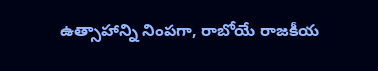ఉత్సాహాన్ని నింపగా, రాబోయే రాజకీయ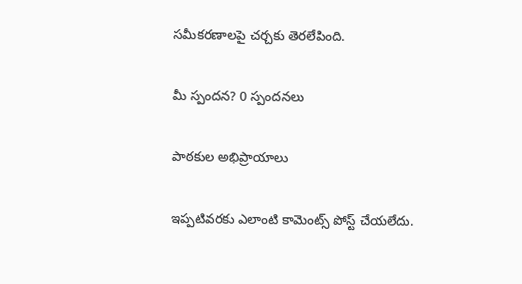సమీకరణాలపై చర్చకు తెరలేపింది.

మీ స్పందన? 0 స్పందనలు

పాఠకుల అభిప్రాయాలు

ఇప్పటివరకు ఎలాంటి కామెంట్స్ పోస్ట్ చేయలేదు.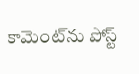కామెంట్‌ను పోస్ట్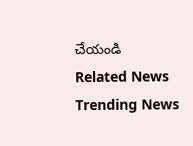చేయండి
Related News
Trending News